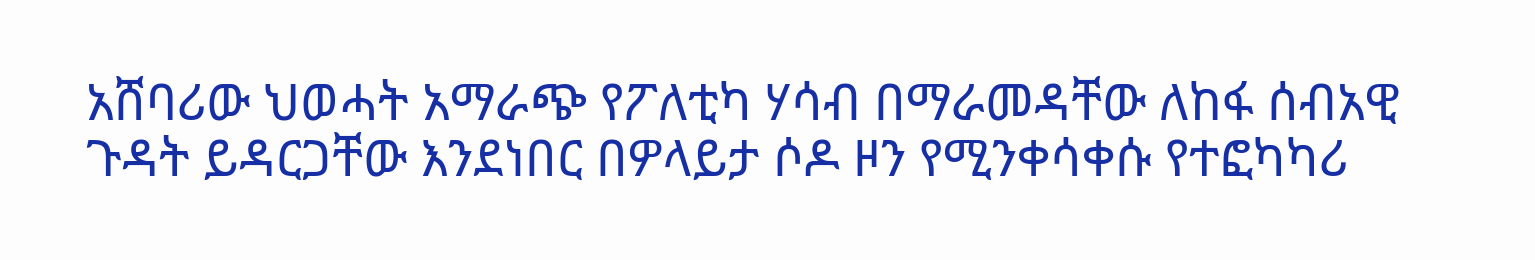አሸባሪው ህወሓት አማራጭ የፖለቲካ ሃሳብ በማራመዳቸው ለከፋ ሰብአዊ ጉዳት ይዳርጋቸው እንደነበር በዎላይታ ሶዶ ዞን የሚንቀሳቀሱ የተፎካካሪ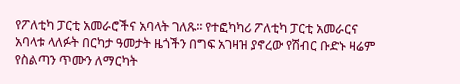የፖለቲካ ፓርቲ አመራሮችና አባላት ገለጹ፡፡ የተፎካካሪ ፖለቲካ ፓርቲ አመራርና አባላቱ ላለፉት በርካታ ዓመታት ዜጎችን በግፍ አገዛዝ ያኖረው የሽብር ቡድኑ ዛሬም የስልጣን ጥሙን ለማርካት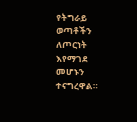የትግራይ ወጣቶችን ለጦርነት እየማገደ መሆኑን ተናግረዋል።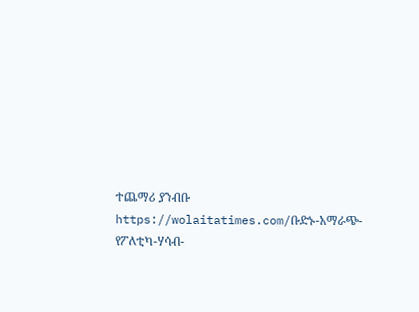ተጨማሪ ያንብቡ https://wolaitatimes.com/ቡድኑ-አማራጭ-የፖለቲካ-ሃሳብ-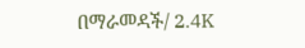በማራመዳች/ 2.4K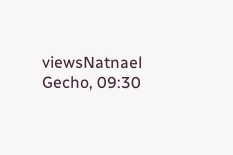viewsNatnael Gecho, 09:30